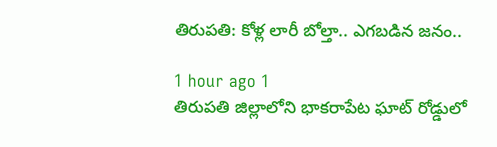తిరుపతి: కోళ్ల లారీ బోల్తా.. ఎగబడిన జనం..

1 hour ago 1
తిరుపతి జిల్లాలోని భాకరాపేట ఘాట్ రోడ్డులో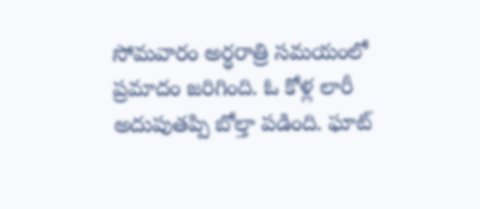సోమవారం అర్ధరాత్రి సమయంలో ప్రమాదం జరిగింది. ఓ కోళ్ల లారీ అదుపుతప్పి బోల్తా పడింది. ఘాట్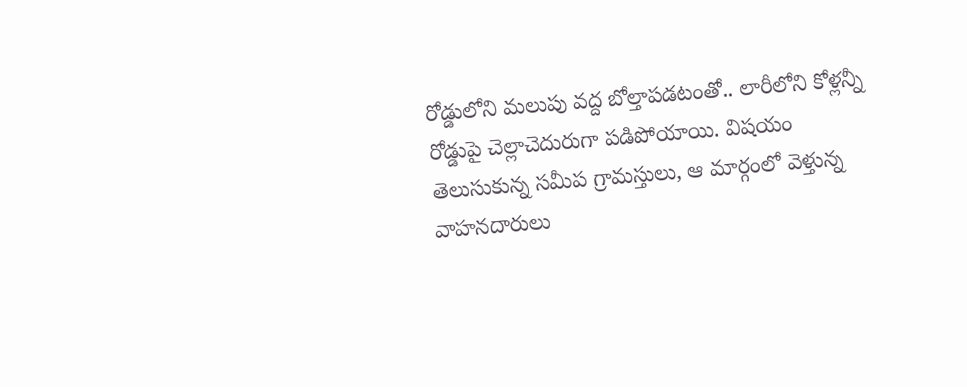రోడ్డులోని మలుపు వద్ద బోల్తాపడటంతో.. లారీలోని కోళ్లన్నీ రోడ్డుపై చెల్లాచెదురుగా పడిపోయాయి. విషయం తెలుసుకున్న సమీప గ్రామస్తులు, ఆ మార్గంలో వెళ్తున్న వాహనదారులు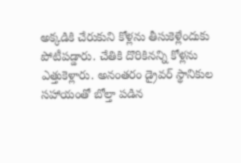అక్కడికి చేరుకుని కోళ్లను తీసుకెళ్లేందుకు పోటీపడ్డారు. చేతికి దొరికినన్ని కోళ్లను ఎత్తుకెళ్లారు. అనంతరం డ్రైవర్ స్థానికుల సహాయంతో బోల్తా పడిన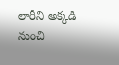లారీని అక్కడి నుంచి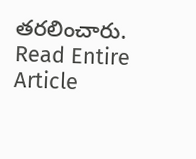తరలించారు.
Read Entire Article